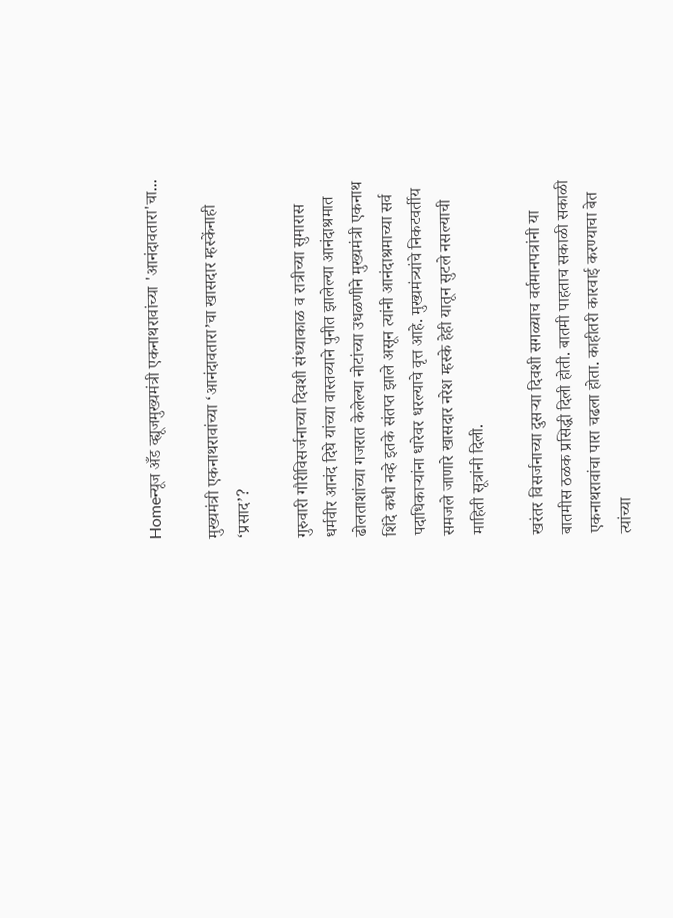Homeन्यूज अँड व्ह्यूजमुख्यमंत्री एकनाथरावांच्या 'आनंदावतारा'चा...

मुख्यमंत्री एकनाथरावांच्या ‘आनंदावतारा’चा खासदार म्हस्केंनाही ‘प्रसाद’?

गुरुवारी गौरीविसर्जनाच्या दिवशी संध्याकाळ व रात्रीच्या सुमारास धर्मवीर आनंद दिघे यांच्या वास्तव्याने पुनीत झालेल्या आनंदाश्रमात ढोलताशांच्या गजरात केलेल्या नोटांच्या उधळणीने मुख्यमंत्री एकनाथ शिंदे कधी नव्हे इतके संतप्त झाले असून त्यांनी आनंदाश्रमाच्या सर्व पदाधिकाऱ्यांना धारेवर धरल्याचे वृत्त आहे. मुख्यमंत्र्यांचे निकटवर्तीय समजले जाणारे खासदार नरेश म्हस्के हेही यातून सुटले नसल्याची माहिती सूत्रांनी दिली.

खरंतर विसर्जनाच्या दुसऱ्या दिवशी सगळ्याच वर्तमानपत्रांनी या बातमीस ठळक प्रसिद्धी दिली होती. बातमी पाहताच सकाळी सकाळी एकनाथरावांचा पारा चढला होता. काहीतरी कारवाई करण्याचा बेत त्यांच्या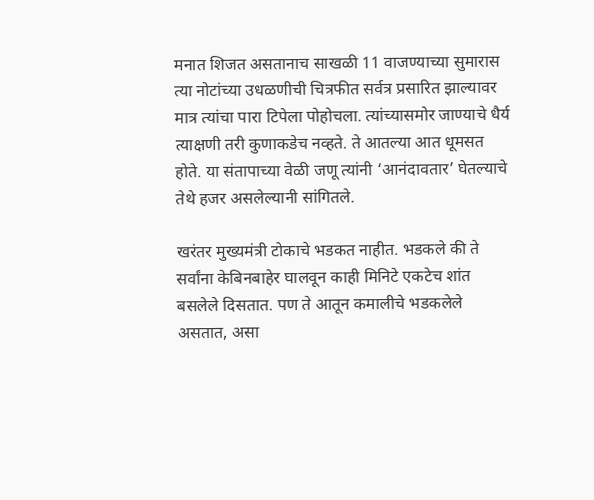मनात शिजत असतानाच साखळी 11 वाजण्याच्या सुमारास त्या नोटांच्या उधळणीची चित्रफीत सर्वत्र प्रसारित झाल्यावर मात्र त्यांचा पारा टिपेला पोहोचला. त्यांच्यासमोर जाण्याचे धैर्य त्याक्षणी तरी कुणाकडेच नव्हते. ते आतल्या आत धूमसत होते. या संतापाच्या वेळी जणू त्यांनी ‘आनंदावतार’ घेतल्याचे तेथे हजर असलेल्यानी सांगितले.

खरंतर मुख्यमंत्री टोकाचे भडकत नाहीत. भडकले की ते सर्वांना केबिनबाहेर घालवून काही मिनिटे एकटेच शांत बसलेले दिसतात. पण ते आतून कमालीचे भडकलेले असतात, असा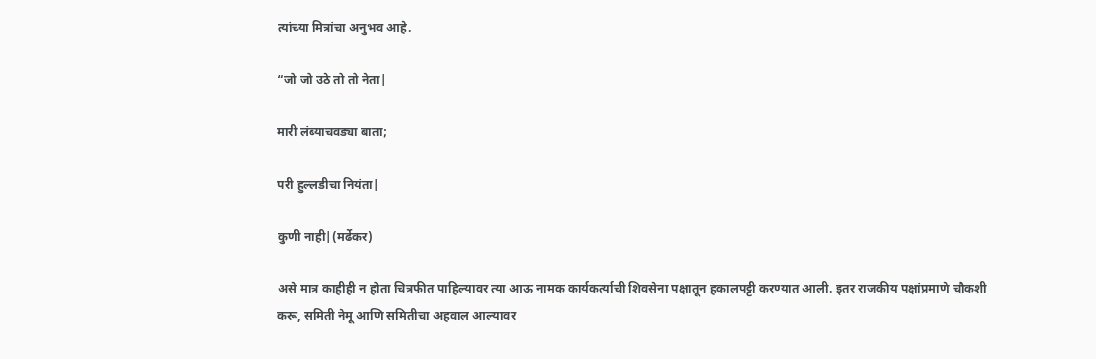त्यांच्या मित्रांचा अनुभव आहे.

“जो जो उठे तो तो नेता|

मारी लंब्याचवड्या बाता;

परी हुल्लडीचा नियंता|

कुणी नाही|(मर्ढेकर)

असे मात्र काहीही न होता चित्रफीत पाहिल्यावर त्या आऊ नामक कार्यकर्त्याची शिवसेना पक्षातून हकालपट्टी करण्यात आली. इतर राजकीय पक्षांप्रमाणे चौकशी करू, समिती नेमू आणि समितीचा अहवाल आल्यावर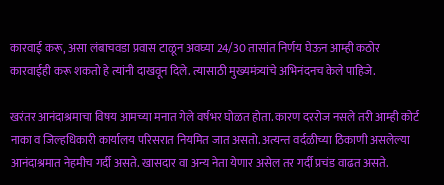कारवाई करू, असा लंबाचवडा प्रवास टाळून अवघ्या 24/30 तासांत निर्णय घेऊन आम्ही कठोर कारवाईही करू शकतो हे त्यांनी दाखवून दिले. त्यासाठी मुख्यमंत्र्यांचे अभिनंदनच केले पाहिजे.

खरंतर आनंदाश्रमाचा विषय आमच्या मनात गेले वर्षभर घोळत होता. कारण दररोज नसले तरी आम्ही कोर्ट नाका व जिल्हधिकारी कार्यालय परिसरात नियमित जात असतो. अत्यन्त वर्दळीच्या ठिकाणी असलेल्या आनंदाश्रमात नेहमीच गर्दी असते. खासदार वा अन्य नेता येणार असेल तर गर्दी प्रचंड वाढत असते.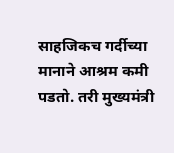साहजिकच गर्दीच्या मानाने आश्रम कमी पडतो. तरी मुख्यमंत्री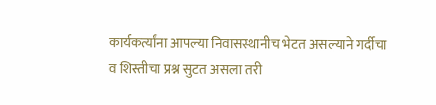कार्यकर्त्यांना आपल्या निवासस्थानीच भेटत असल्याने गर्दीचा व शिस्तीचा प्रश्न सुटत असला तरी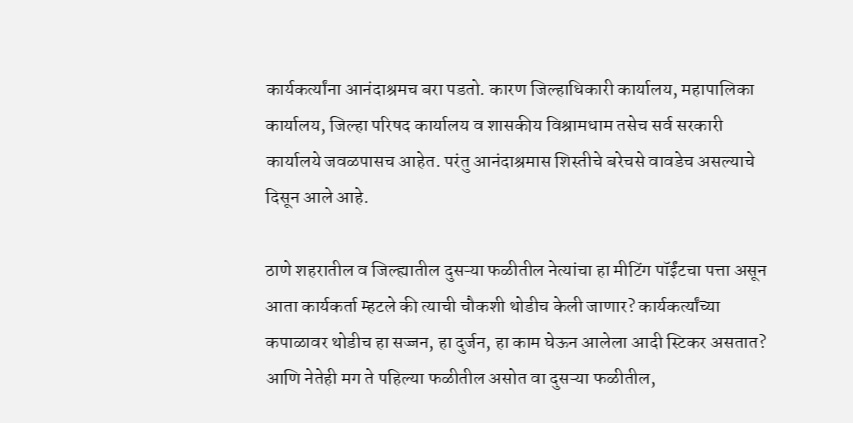कार्यकर्त्यांना आनंदाश्रमच बरा पडतो. कारण जिल्हाधिकारी कार्यालय, महापालिका कार्यालय, जिल्हा परिषद कार्यालय व शासकीय विश्रामधाम तसेच सर्व सरकारी कार्यालये जवळपासच आहेत. परंतु आनंदाश्रमास शिस्तीचे बरेचसे वावडेच असल्याचे दिसून आले आहे.

ठाणे शहरातील व जिल्ह्यातील दुसऱ्या फळीतील नेत्यांचा हा मीटिंग पॉईंटचा पत्ता असून आता कार्यकर्ता म्हटले की त्याची चौकशी थोडीच केली जाणार? कार्यकर्त्यांच्या कपाळावर थोडीच हा सज्जन, हा दुर्जन, हा काम घेऊन आलेला आदी स्टिकर असतात? आणि नेतेही मग ते पहिल्या फळीतील असोत वा दुसऱ्या फळीतील,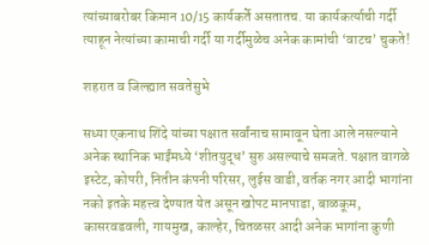त्यांच्याबरोबर किमान 10/15 कार्यकर्ते असतातच. या कार्यकर्त्याची गर्दी त्याहून नेत्यांच्या कामाची गर्दी या गर्दीमुळेच अनेक कामांची ‘वाटच’ चुकते!

शहरात व जिल्ह्यात सवतेसुभे

सध्या एकनाथ शिंदे यांच्या पक्षात सर्वांनाच सामावून घेता आले नसल्याने अनेक स्थानिक भाईंमध्ये ‘शीतयुद्ध’ सुरु असल्याचे समजते. पक्षात वागळे इस्टेट, कोपरी, नितीन कंपनी परिसर, लुईस वाडी, वर्तक नगर आदी भागांना नको इतके महत्त्व देण्यात येत असून खोपट मानपाडा, बाळकूम, कासरवडवली, गायमुख, काल्हेर, चितळसर आदी अनेक भागांना कुणी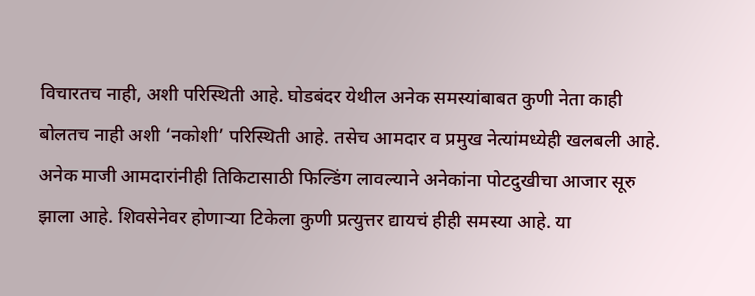विचारतच नाही, अशी परिस्थिती आहे. घोडबंदर येथील अनेक समस्यांबाबत कुणी नेता काही बोलतच नाही अशी ‘नकोशी’ परिस्थिती आहे. तसेच आमदार व प्रमुख नेत्यांमध्येही खलबली आहे. अनेक माजी आमदारांनीही तिकिटासाठी फिल्डिंग लावल्याने अनेकांना पोटदुखीचा आजार सूरु झाला आहे. शिवसेनेवर होणाऱ्या टिकेला कुणी प्रत्युत्तर द्यायचं हीही समस्या आहे. या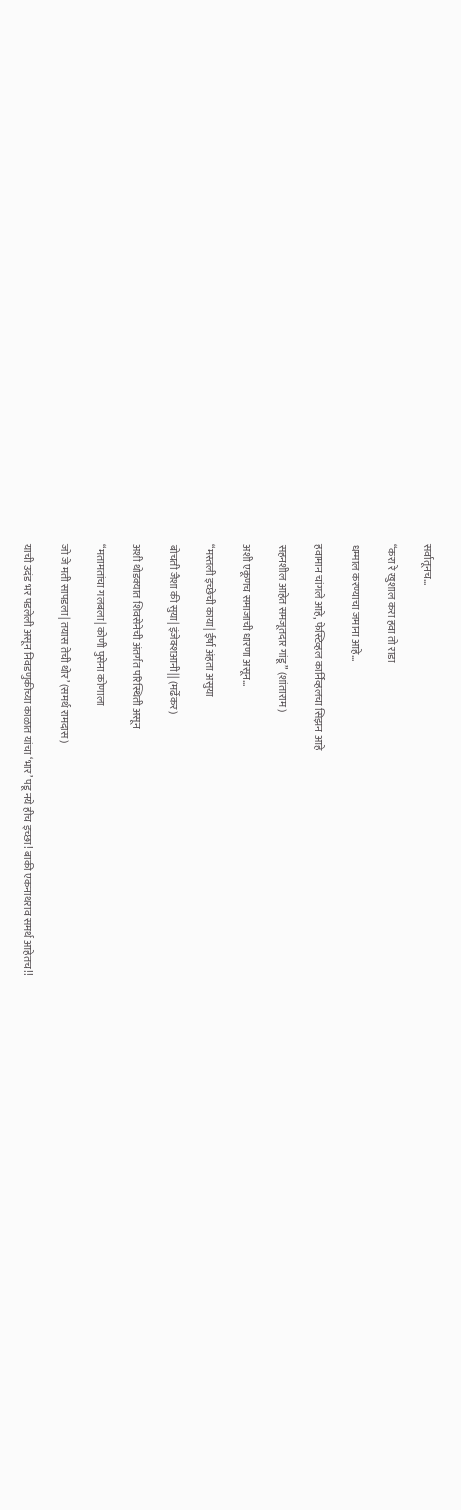सर्वातूनच…

“करा रे खुशाल करा हवा तो राडा

धम्माल करण्याचा जमाना आहे…

हवामान चांगले आहे, फेस्टिव्हल कार्निव्हलचा सिझन आहे

सहनशील आहेत समजूतदार गांडू” (शांताराम)

अशी एकूणच समाजाची धारणा असून…

“मस्तली इच्छेची काया| ईर्षा अंहता असुया

बोचती जैशा की सुया| इंजेक्शआनी|| (मर्ढेकर)

अशी थोडक्यात शिवसेनेची अंतर्गत परिस्थिती असून

“मतामतांचा गलबला| कोणी पुसेना कोणाला

जो जे मती सापडला| तयास तेची थोर’ (समर्थ रामदास)

याची उदंड भर पडलेली असून निवडणुकीच्या काळात यांचा ‘भार’ पडू नये हीच इच्छा! बाकी एकनाथराव समर्थ आहेतच!!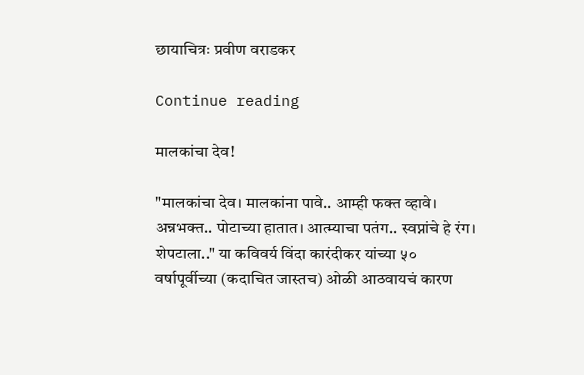छायाचित्रः प्रवीण वराडकर

Continue reading

मालकांचा देव!

"मालकांचा देव। मालकांना पावे.. आम्ही फक्त व्हावे। अन्नभक्त.. पोटाच्या हातात। आत्म्याचा पतंग.. स्वप्नांचे हे रंग। शेपटाला.." या कविवर्य विंदा कारंदीकर यांच्या ५० वर्षापूर्वीच्या (कदाचित जास्तच) ओळी आठवायचं कारण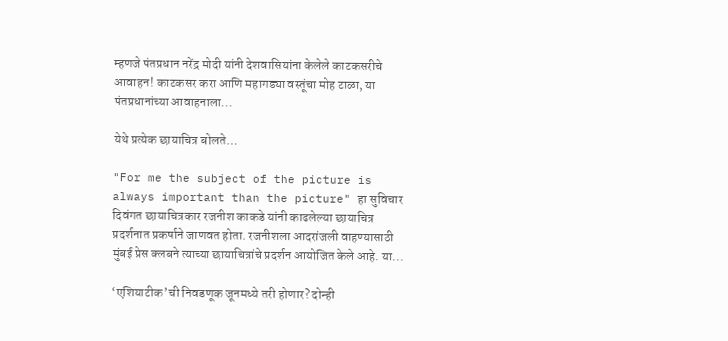म्हणजे पंतप्रधान नरेंद्र मोदी यांनी देशवासियांना केलेले काटकसरीचे आवाहन! काटकसर करा आणि महागड्या वस्तूंचा मोह टाळा, या पंतप्रधानांच्या आवाहनाला...

येथे प्रत्येक छायाचित्र बोलते…

"For me the subject of the picture is always important than the picture" हा सुविचार दिवंगत छायाचित्रकार रजनीश काकडे यांनी काढलेल्या छायाचित्र प्रदर्शनात प्रकर्षाने जाणवत होता. रजनीशला आदरांजली वाहण्यासाठी मुंबई प्रेस क्लबने त्याच्या छायाचित्रांचे प्रदर्शन आयोजित केले आहे. या...

‘एशियाटीक’ची निवडणूक जूनमध्ये तरी होणार? दोन्ही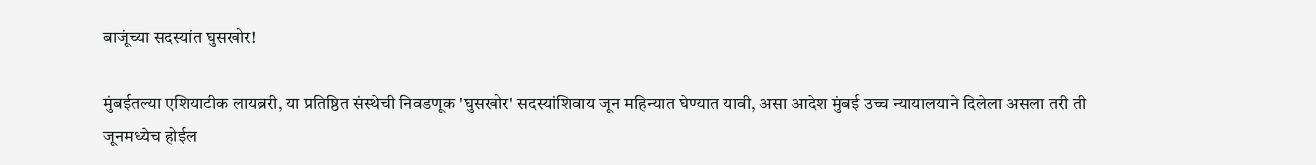बाजूंच्या सदस्यांत घुसखोर!

मुंबईतल्या एशियाटीक लायब्ररी, या प्रतिष्ठित संस्थेची निवडणूक 'घुसखोर' सदस्यांशिवाय जून महिन्यात घेण्यात यावी, असा आदेश मुंबई उच्च न्यायालयाने दिलेला असला तरी ती जूनमध्येच होईल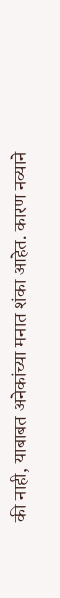की नाही, याबाबत अनेकांच्या मनात शंका आहेत. कारण नव्याने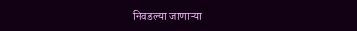निवडल्या जाणाऱ्या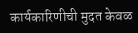कार्यकारिणीची मुदत केवळ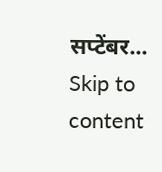सप्टेंबर...
Skip to content